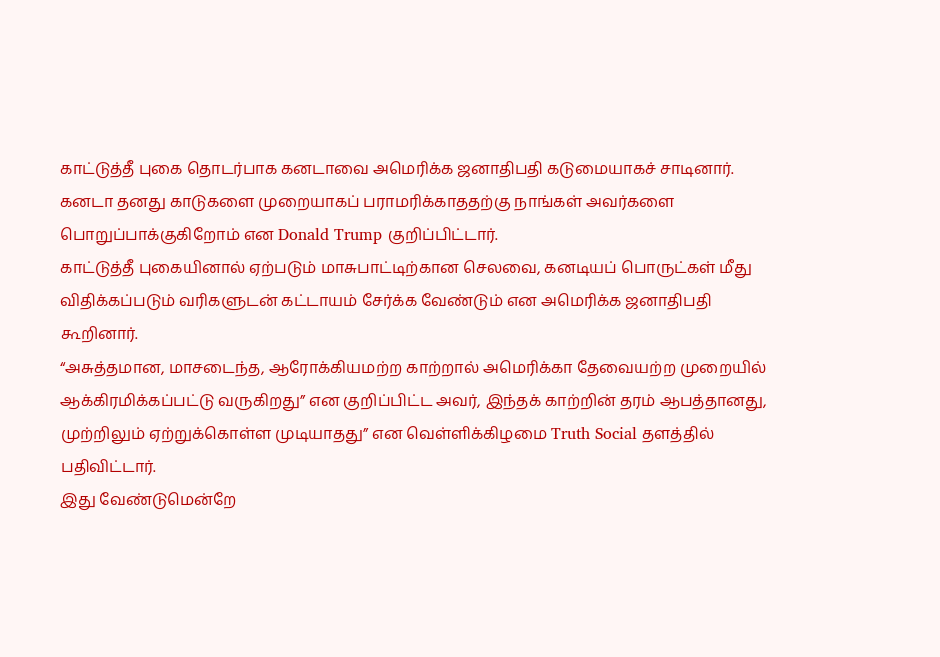காட்டுத்தீ புகை தொடர்பாக கனடாவை அமெரிக்க ஜனாதிபதி கடுமையாகச் சாடினார்.
கனடா தனது காடுகளை முறையாகப் பராமரிக்காததற்கு நாங்கள் அவர்களை பொறுப்பாக்குகிறோம் என Donald Trump குறிப்பிட்டார்.
காட்டுத்தீ புகையினால் ஏற்படும் மாசுபாட்டிற்கான செலவை, கனடியப் பொருட்கள் மீது விதிக்கப்படும் வரிகளுடன் கட்டாயம் சேர்க்க வேண்டும் என அமெரிக்க ஜனாதிபதி கூறினார்.
“அசுத்தமான, மாசடைந்த, ஆரோக்கியமற்ற காற்றால் அமெரிக்கா தேவையற்ற முறையில் ஆக்கிரமிக்கப்பட்டு வருகிறது” என குறிப்பிட்ட அவர், இந்தக் காற்றின் தரம் ஆபத்தானது, முற்றிலும் ஏற்றுக்கொள்ள முடியாதது” என வெள்ளிக்கிழமை Truth Social தளத்தில் பதிவிட்டார்.
இது வேண்டுமென்றே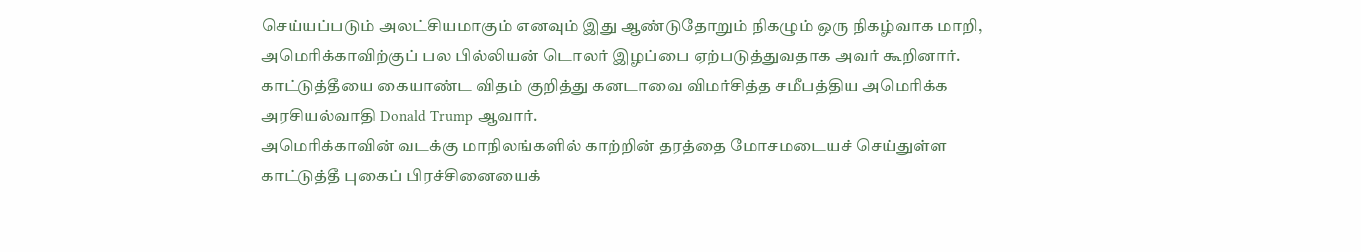செய்யப்படும் அலட்சியமாகும் எனவும் இது ஆண்டுதோறும் நிகழும் ஒரு நிகழ்வாக மாறி, அமெரிக்காவிற்குப் பல பில்லியன் டொலர் இழப்பை ஏற்படுத்துவதாக அவர் கூறினார்.
காட்டுத்தீயை கையாண்ட விதம் குறித்து கனடாவை விமர்சித்த சமீபத்திய அமெரிக்க அரசியல்வாதி Donald Trump ஆவார்.
அமெரிக்காவின் வடக்கு மாநிலங்களில் காற்றின் தரத்தை மோசமடையச் செய்துள்ள காட்டுத்தீ புகைப் பிரச்சினையைக்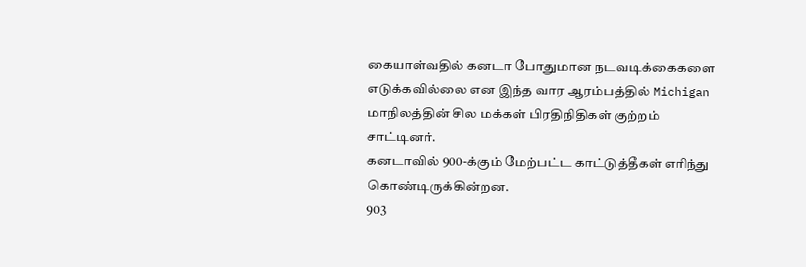கையாள்வதில் கனடா போதுமான நடவடிக்கைகளை எடுக்கவில்லை என இந்த வார ஆரம்பத்தில் Michigan மாநிலத்தின் சில மக்கள் பிரதிநிதிகள் குற்றம் சாட்டினர்.
கனடாவில் 900-க்கும் மேற்பட்ட காட்டுத்தீகள் எரிந்து கொண்டிருக்கின்றன.
903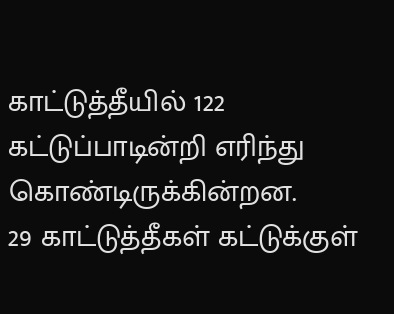காட்டுத்தீயில் 122 கட்டுப்பாடின்றி எரிந்து கொண்டிருக்கின்றன.
29 காட்டுத்தீகள் கட்டுக்குள்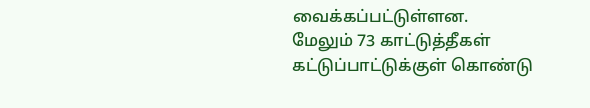வைக்கப்பட்டுள்ளன.
மேலும் 73 காட்டுத்தீகள் கட்டுப்பாட்டுக்குள் கொண்டு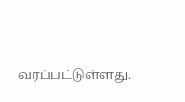வரப்பட்டுள்ளது.